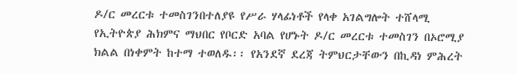ዶ/ር መረርቱ ተመስገንበተለያዩ የሥራ ሃላፊነቶች የላቀ አገልግሎት ተሸላሚ የኢትዮጵያ ሕክምና ማህበር የቦርድ አባል የሆኑት ዶ/ር መረርቱ ተመስገን በኦሮሚያ ክልል በነቀምት ከተማ ተወለዱ፡፡ የአንደኛ ደረጃ ትምህርታቸውን በኪዳነ ምሕረት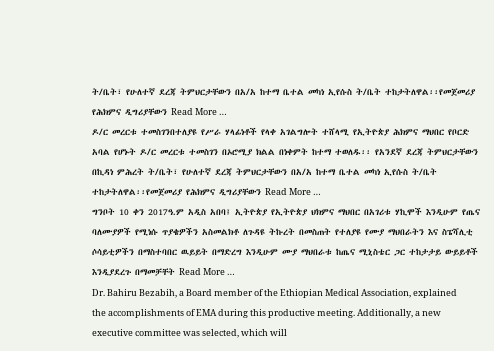ት/ቤት፣ የሁለተኛ ደረጃ ትምህርታቸውን በአ/አ ከተማ ቤተል መካነ ኢየሱስ ት/ቤት ተከታትለዋል፡፡የመጀመሪያ የሕክምና ዲግሪያቸውን Read More …
ዶ/ር መረርቱ ተመስገንበተለያዩ የሥራ ሃላፊነቶች የላቀ አገልግሎት ተሸላሚ የኢትዮጵያ ሕክምና ማህበር የቦርድ አባል የሆኑት ዶ/ር መረርቱ ተመስገን በኦሮሚያ ክልል በነቀምት ከተማ ተወለዱ፡፡ የአንደኛ ደረጃ ትምህርታቸውን በኪዳነ ምሕረት ት/ቤት፣ የሁለተኛ ደረጃ ትምህርታቸውን በአ/አ ከተማ ቤተል መካነ ኢየሱስ ት/ቤት ተከታትለዋል፡፡የመጀመሪያ የሕክምና ዲግሪያቸውን Read More …
ግንቦት 10 ቀን 2017ዓ.ም አዲስ አበባ፤ ኢትዮጵያ የኢትዮጵያ ህክምና ማህበር በአገሪቱ ሃኪሞች እንዲሁም የጤና ባለሙያዎች የሚነሱ ጥያቄዎችን አስመልክቶ ለጉዳዩ ትኩረት በመስጠት የተለያዩ የሙያ ማህበራትን እና ስፔሻሊቲ ሶሳይቲዎችን በማስተባበር ዉይይት በማድረግ እንዲሁም ሙያ ማህበራቱ ከጤና ሚኒስቴር ጋር ተከታታይ ውይይቶች እንዲያደረጉ በማመቻቸት Read More …
Dr. Bahiru Bezabih, a Board member of the Ethiopian Medical Association, explained the accomplishments of EMA during this productive meeting. Additionally, a new executive committee was selected, which will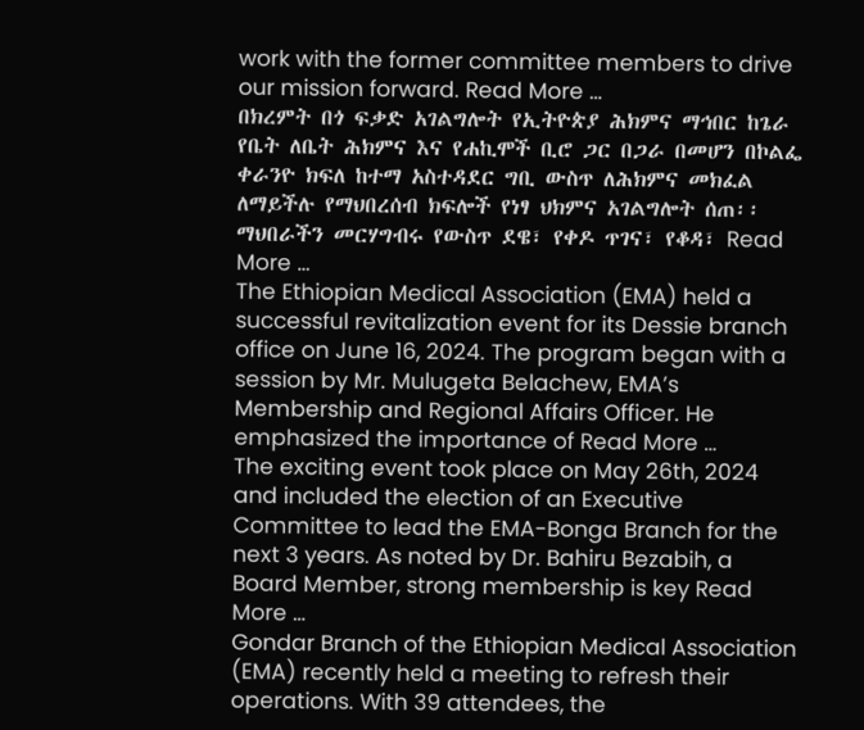work with the former committee members to drive our mission forward. Read More …
በክረምት በጎ ፍቃድ አገልግሎት የኢትዮጵያ ሕክምና ማኅበር ከጌራ የቤት ለቤት ሕክምና እና የሐኪሞች ቢሮ ጋር በጋራ በመሆን በኮልፌ ቀራንዮ ክፍለ ከተማ አስተዳደር ግቢ ውስጥ ለሕክምና መክፈል ለማይችሉ የማህበረሰብ ክፍሎች የነፃ ህክምና አገልግሎት ሰጠ፡፡ ማህበራችን መርሃግብሩ የውስጥ ደዌ፣ የቀዶ ጥገና፣ የቆዳ፣ Read More …
The Ethiopian Medical Association (EMA) held a successful revitalization event for its Dessie branch office on June 16, 2024. The program began with a session by Mr. Mulugeta Belachew, EMA’s Membership and Regional Affairs Officer. He emphasized the importance of Read More …
The exciting event took place on May 26th, 2024 and included the election of an Executive Committee to lead the EMA-Bonga Branch for the next 3 years. As noted by Dr. Bahiru Bezabih, a Board Member, strong membership is key Read More …
Gondar Branch of the Ethiopian Medical Association (EMA) recently held a meeting to refresh their operations. With 39 attendees, the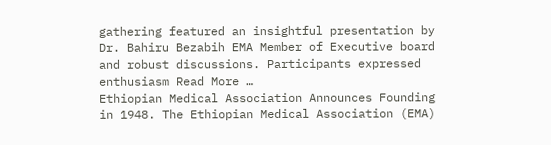gathering featured an insightful presentation by Dr. Bahiru Bezabih EMA Member of Executive board and robust discussions. Participants expressed enthusiasm Read More …
Ethiopian Medical Association Announces Founding in 1948. The Ethiopian Medical Association (EMA)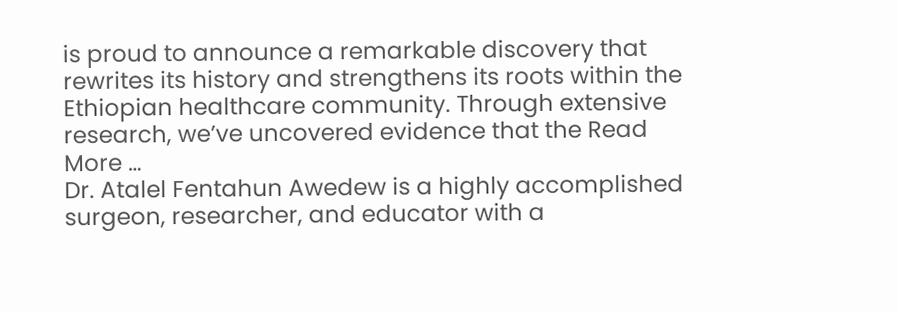is proud to announce a remarkable discovery that rewrites its history and strengthens its roots within the Ethiopian healthcare community. Through extensive research, we’ve uncovered evidence that the Read More …
Dr. Atalel Fentahun Awedew is a highly accomplished surgeon, researcher, and educator with a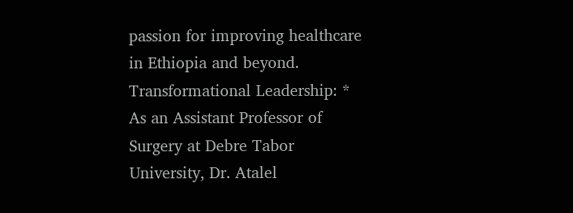passion for improving healthcare in Ethiopia and beyond. Transformational Leadership: * As an Assistant Professor of Surgery at Debre Tabor University, Dr. Atalel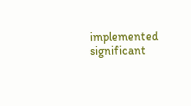implemented significant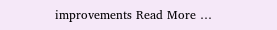improvements Read More …